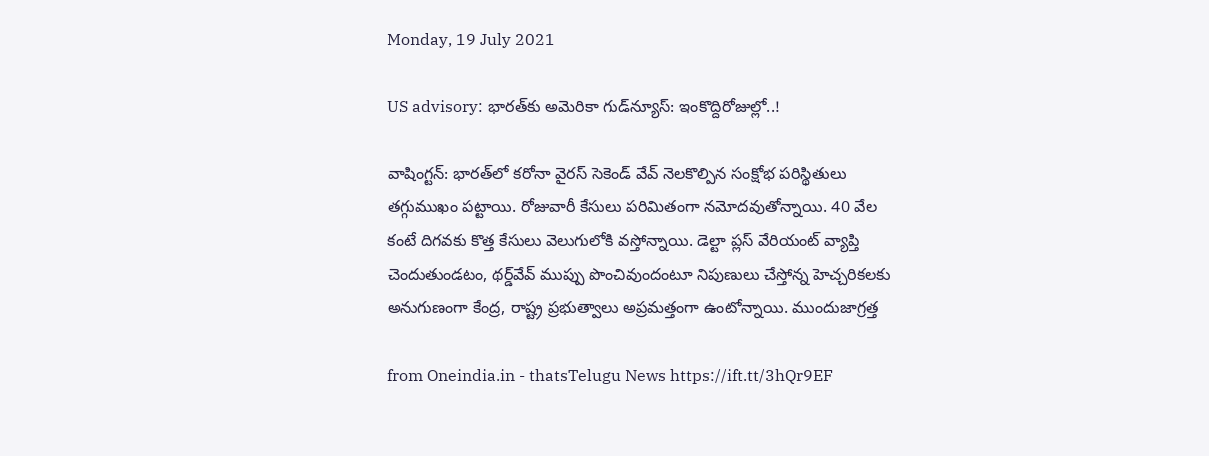Monday, 19 July 2021

US advisory: భారత్‌కు అమెరికా గుడ్‌న్యూస్: ఇంకొద్దిరోజుల్లో..!

వాషింగ్టన్: భారత్‌లో కరోనా వైరస్ సెకెండ్ వేవ్ నెలకొల్పిన సంక్షోభ పరిస్థితులు తగ్గుముఖం పట్టాయి. రోజువారీ కేసులు పరిమితంగా నమోదవుతోన్నాయి. 40 వేల కంటే దిగవకు కొత్త కేసులు వెలుగులోకి వస్తోన్నాయి. డెల్టా ప్లస్ వేరియంట్ వ్యాప్తి చెందుతుండటం, థర్డ్‌వేవ్ ముప్పు పొంచివుందంటూ నిపుణులు చేస్తోన్న హెచ్చరికలకు అనుగుణంగా కేంద్ర, రాష్ట్ర ప్రభుత్వాలు అప్రమత్తంగా ఉంటోన్నాయి. ముందుజాగ్రత్త

from Oneindia.in - thatsTelugu News https://ift.tt/3hQr9EF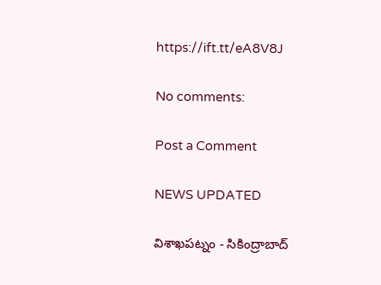https://ift.tt/eA8V8J

No comments:

Post a Comment

NEWS UPDATED

విశాఖపట్నం - సికింద్రాబాద్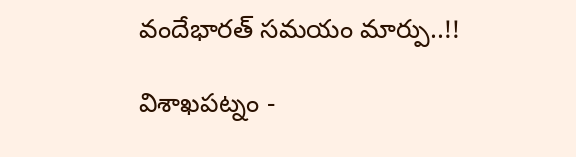వందేభారత్ సమయం మార్పు..!!

విశాఖపట్నం -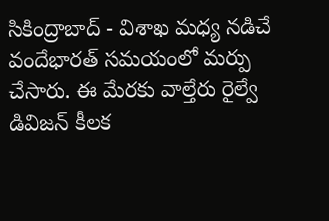సికింద్రాబాద్ - విశాఖ మధ్య నడిచే వందేభారత్ సమయంలో మర్పు చేసారు. ఈ మేరకు వాల్తేరు రైల్వే డివిజన్ కీలక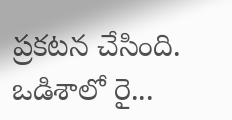ప్రకటన చేసింది. ఒడిశాలో రై...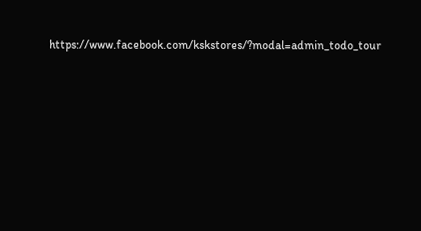https://www.facebook.com/kskstores/?modal=admin_todo_tour